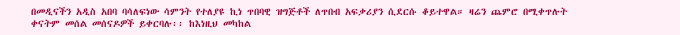በመዲናችን አዲስ አበባ ባሳለፍነው ሳምንት የተለያዩ ኪነ ጥበባዊ ዝግጅቶች ለጥበብ አፍቃሪያን ሲደርሱ ቆይተዋል። ዛሬን ጨምሮ በሚቀጥሉት ቀናትም መሰል መሰናዶዎች ይቀርባሉ፡፡ ከእነዚህ መካከል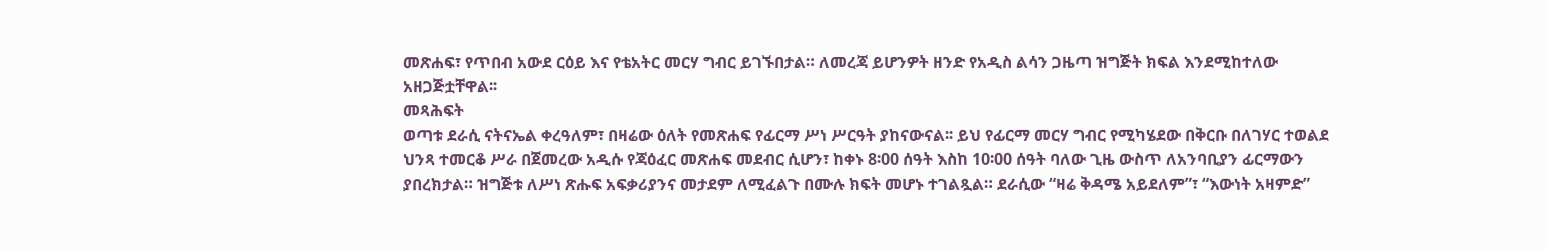መጽሐፍ፣ የጥበብ አውደ ርዕይ እና የቴአትር መርሃ ግብር ይገኙበታል። ለመረጃ ይሆንዎት ዘንድ የአዲስ ልሳን ጋዜጣ ዝግጅት ክፍል እንደሚከተለው አዘጋጅቷቸዋል፡፡
መጻሕፍት
ወጣቱ ደራሲ ናትናኤል ቀረዓለም፣ በዛሬው ዕለት የመጽሐፍ የፊርማ ሥነ ሥርዓት ያከናውናል፡፡ ይህ የፊርማ መርሃ ግብር የሚካሄደው በቅርቡ በለገሃር ተወልደ ህንጻ ተመርቆ ሥራ በጀመረው አዲሱ የጃዕፈር መጽሐፍ መደብር ሲሆን፣ ከቀኑ 8፡00 ሰዓት እስከ 10፡00 ሰዓት ባለው ጊዜ ውስጥ ለአንባቢያን ፊርማውን ያበረክታል። ዝግጅቱ ለሥነ ጽሑፍ አፍቃሪያንና መታደም ለሚፈልጉ በሙሉ ክፍት መሆኑ ተገልጿል። ደራሲው “ዛሬ ቅዳሜ አይደለም”፣ “እውነት አዛምድ”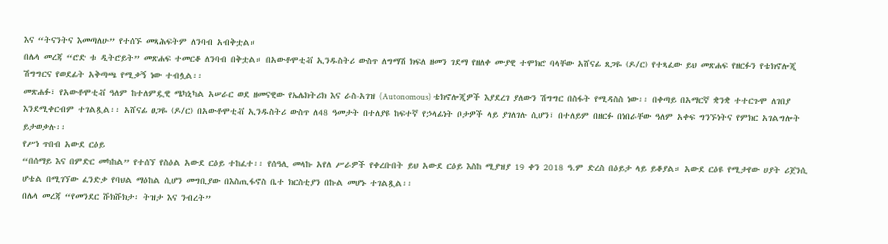እና “ትናንትና እመጣለሁ” የተሰኙ መጻሕፍትም ለንባብ አብቅቷል።
በሌላ መረጃ “ሮድ ቱ ዲትሮይት” መጽሐፍ ተመርቆ ለንባብ በቅቷል። በአውቶሞቲቭ ኢንዱስትሪ ውስጥ ለግማሽ ክፍለ ዘመን ገደማ የዘለቀ ሙያዊ ተሞክሮ ባላቸው አሸናፊ ጸጋዬ (ዶ/ር) የተጻፈው ይህ መጽሐፍ የዘርፉን የቴክኖሎጂ ሽግግርና የወደፊት አቅጣጫ የሚቃኝ ነው ተብሏል፡፡
መጽሐፉ፣ የአውቶሞቲቭ ዓለም ከተለምዷዊ ሜካኒካል አሠራር ወደ ዘመናዊው የኤሌክትሪክ እና ራስ-አገዝ (Autonomous) ቴክኖሎጂዎች እያደረገ ያለውን ሽግግር በስፋት የሚዳስስ ነው፡፡ በቀጣይ በአማርኛ ቋንቋ ተተርጉሞ ለገበያ እንደሚቀርብም ተገልጿል፡፡ አሸናፊ ፀጋዬ (ዶ/ር) በአውቶሞቲቭ ኢንዱስትሪ ውስጥ ለ48 ዓመታት በተለያዩ ከፍተኛ የኃላፊነት ቦታዎች ላይ ያገለገሉ ሲሆን፣ በተለይም በዘርፉ በነበራቸው ዓለም አቀፍ ግንኙነትና የምክር አገልግሎት ይታወቃሉ፡፡
የሥነ ጥበብ አውደ ርዕይ
“በሰማይ እና በምድር መካከል” የተሰኘ የስዕል አውደ ርዕይ ተከፈተ፡፡ የሰዓሊ መላኩ አየለ ሥራዎች የቀረቡበት ይህ አውደ ርዕይ እስከ ሚያዝያ 19 ቀን 2018 ዓ.ም ድረስ በዕይታ ላይ ይቆያል። አውደ ርዕዩ የሚታየው ሀያት ሪጀንሲ ሆቴል በሚገኘው ፈንድቃ የባህል ማዕከል ሲሆን መግቢያው በእስጢፋኖስ ቤተ ክርስቲያን በኩል መሆኑ ተገልጿል፡፡
በሌላ መረጃ “የመንደር ሹክሹክታ፡ ትዝታ እና ንብረት”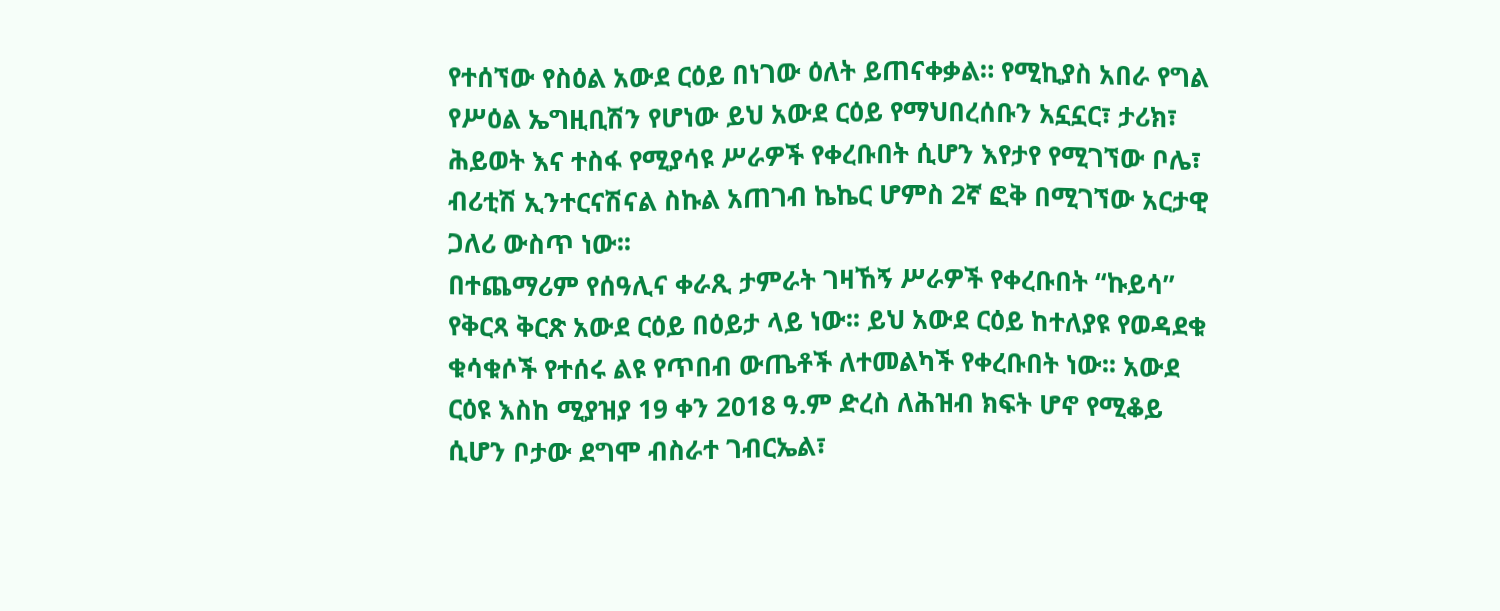የተሰኘው የስዕል አውደ ርዕይ በነገው ዕለት ይጠናቀቃል። የሚኪያስ አበራ የግል የሥዕል ኤግዚቢሽን የሆነው ይህ አውደ ርዕይ የማህበረሰቡን አኗኗር፣ ታሪክ፣ ሕይወት እና ተስፋ የሚያሳዩ ሥራዎች የቀረቡበት ሲሆን እየታየ የሚገኘው ቦሌ፣ ብሪቲሽ ኢንተርናሽናል ስኩል አጠገብ ኬኬር ሆምስ 2ኛ ፎቅ በሚገኘው አርታዊ ጋለሪ ውስጥ ነው፡፡
በተጨማሪም የሰዓሊና ቀራጺ ታምራት ገዛኸኝ ሥራዎች የቀረቡበት “ኩይሳ” የቅርጻ ቅርጽ አውደ ርዕይ በዕይታ ላይ ነው፡፡ ይህ አውደ ርዕይ ከተለያዩ የወዳደቁ ቁሳቁሶች የተሰሩ ልዩ የጥበብ ውጤቶች ለተመልካች የቀረቡበት ነው፡፡ አውደ ርዕዩ እስከ ሚያዝያ 19 ቀን 2018 ዓ.ም ድረስ ለሕዝብ ክፍት ሆኖ የሚቆይ ሲሆን ቦታው ደግሞ ብስራተ ገብርኤል፣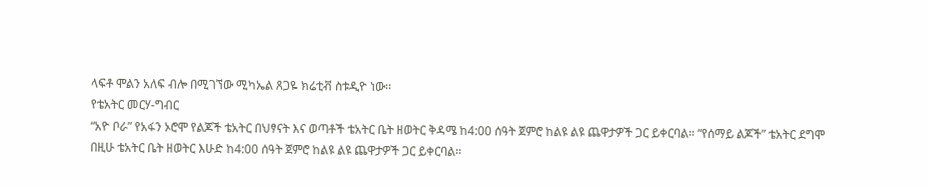ላፍቶ ሞልን አለፍ ብሎ በሚገኘው ሚካኤል ጸጋዬ ክሬቲቭ ስቱዲዮ ነው፡፡
የቴአትር መርሃ-ግብር
“አዮ ቦራ” የአፋን ኦሮሞ የልጆች ቴአትር በህፃናት እና ወጣቶች ቴአትር ቤት ዘወትር ቅዳሜ ከ4:00 ሰዓት ጀምሮ ከልዩ ልዩ ጨዋታዎች ጋር ይቀርባል። “የሰማይ ልጆች” ቴአትር ደግሞ በዚሁ ቴአትር ቤት ዘወትር እሁድ ከ4:00 ሰዓት ጀምሮ ከልዩ ልዩ ጨዋታዎች ጋር ይቀርባል፡፡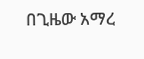በጊዜው አማረ